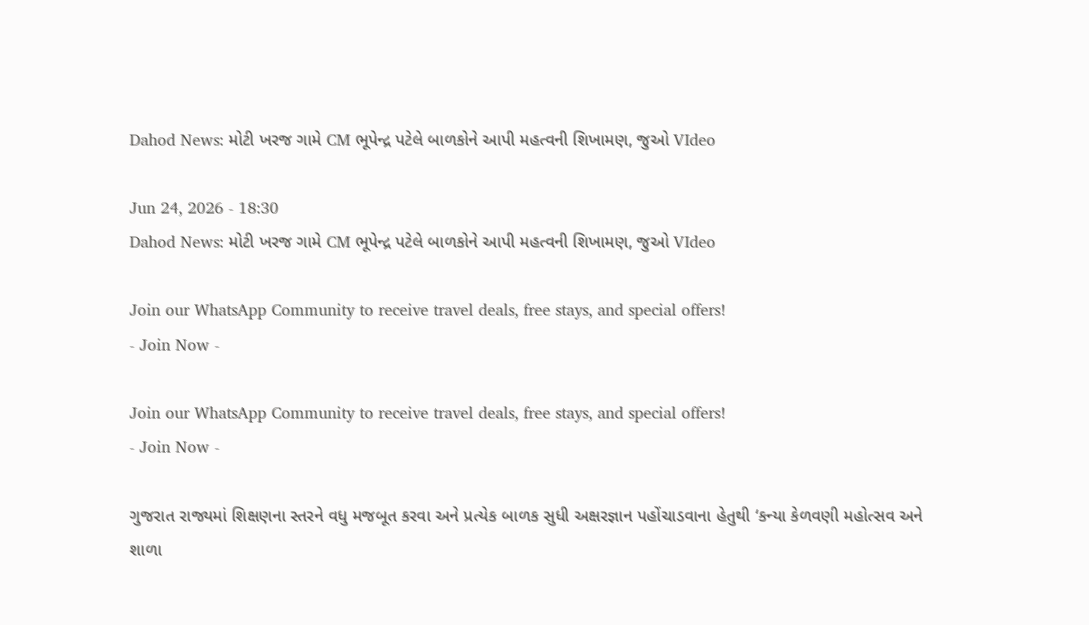Dahod News: મોટી ખરજ ગામે CM ભૂપેન્દ્ર પટેલે બાળકોને આપી મહત્વની શિખામણ, જુઓ VIdeo

Jun 24, 2026 - 18:30
Dahod News: મોટી ખરજ ગામે CM ભૂપેન્દ્ર પટેલે બાળકોને આપી મહત્વની શિખામણ, જુઓ VIdeo

Join our WhatsApp Community to receive travel deals, free stays, and special offers!
- Join Now -

Join our WhatsApp Community to receive travel deals, free stays, and special offers!
- Join Now -

ગુજરાત રાજ્યમાં શિક્ષણના સ્તરને વધુ મજબૂત કરવા અને પ્રત્યેક બાળક સુધી અક્ષરજ્ઞાન પહોંચાડવાના હેતુથી ‘કન્યા કેળવણી મહોત્સવ અને શાળા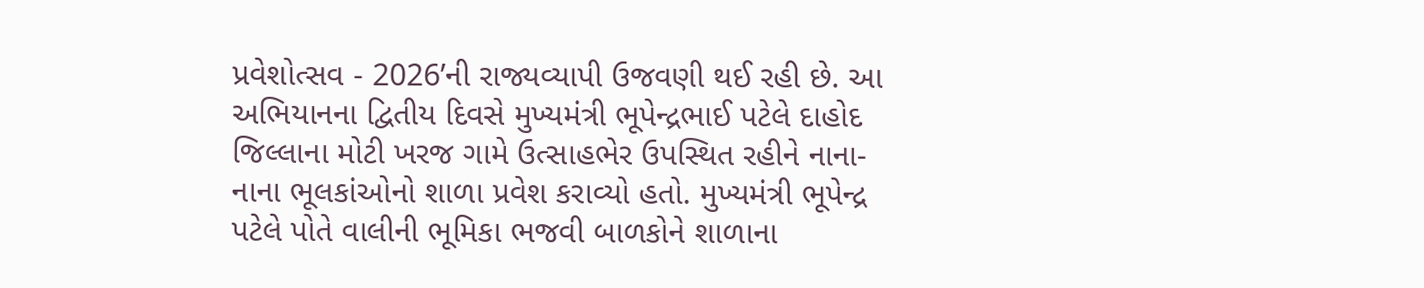પ્રવેશોત્સવ - 2026’ની રાજ્યવ્યાપી ઉજવણી થઈ રહી છે. આ અભિયાનના દ્વિતીય દિવસે મુખ્યમંત્રી ભૂપેન્દ્રભાઈ પટેલે દાહોદ જિલ્લાના મોટી ખરજ ગામે ઉત્સાહભેર ઉપસ્થિત રહીને નાના-નાના ભૂલકાંઓનો શાળા પ્રવેશ કરાવ્યો હતો. મુખ્યમંત્રી ભૂપેન્દ્ર પટેલે પોતે વાલીની ભૂમિકા ભજવી બાળકોને શાળાના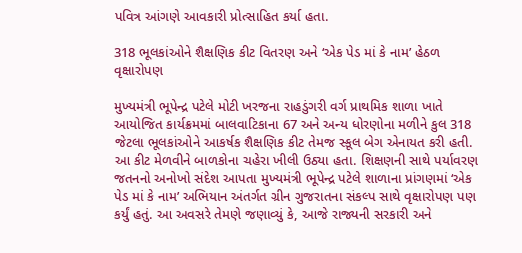પવિત્ર આંગણે આવકારી પ્રોત્સાહિત કર્યા હતા.

318 ભૂલકાંઓને શૈક્ષણિક કીટ વિતરણ અને ‘એક પેડ માં કે નામ’ હેઠળ વૃક્ષારોપણ

મુખ્યમંત્રી ભૂપેન્દ્ર પટેલે મોટી ખરજના રાહડુંગરી વર્ગ પ્રાથમિક શાળા ખાતે આયોજિત કાર્યક્રમમાં બાલવાટિકાના 67 અને અન્ય ધોરણોના મળીને કુલ 318 જેટલા ભૂલકાંઓને આકર્ષક શૈક્ષણિક કીટ તેમજ સ્કૂલ બેગ એનાયત કરી હતી. આ કીટ મેળવીને બાળકોના ચહેરા ખીલી ઉઠ્યા હતા. શિક્ષણની સાથે પર્યાવરણ જતનનો અનોખો સંદેશ આપતા મુખ્યમંત્રી ભૂપેન્દ્ર પટેલે શાળાના પ્રાંગણમાં ‘એક પેડ માં કે નામ’ અભિયાન અંતર્ગત ગ્રીન ગુજરાતના સંકલ્પ સાથે વૃક્ષારોપણ પણ કર્યું હતું. આ અવસરે તેમણે જણાવ્યું કે, આજે રાજ્યની સરકારી અને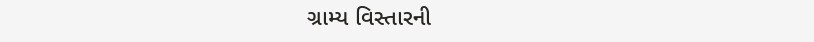ગ્રામ્ય વિસ્તારની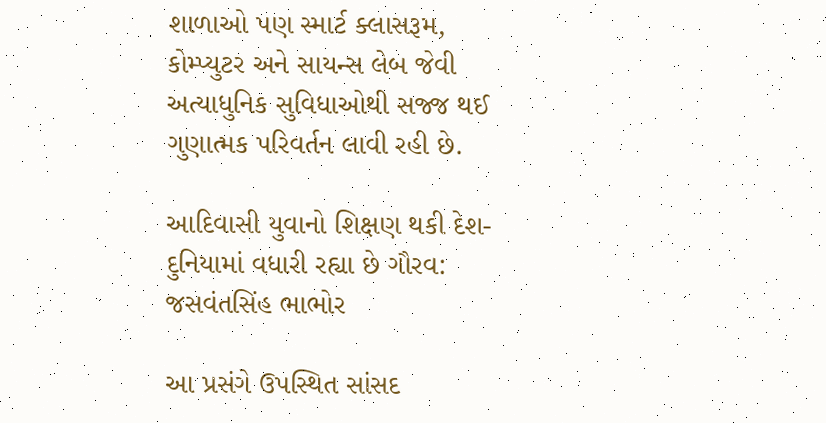શાળાઓ પણ સ્માર્ટ ક્લાસરૂમ, કોમ્પ્યુટર અને સાયન્સ લેબ જેવી અત્યાધુનિક સુવિધાઓથી સજ્જ થઈ ગુણાત્મક પરિવર્તન લાવી રહી છે.

આદિવાસી યુવાનો શિક્ષણ થકી દેશ-દુનિયામાં વધારી રહ્યા છે ગૌરવ: જસવંતસિંહ ભાભોર

આ પ્રસંગે ઉપસ્થિત સાંસદ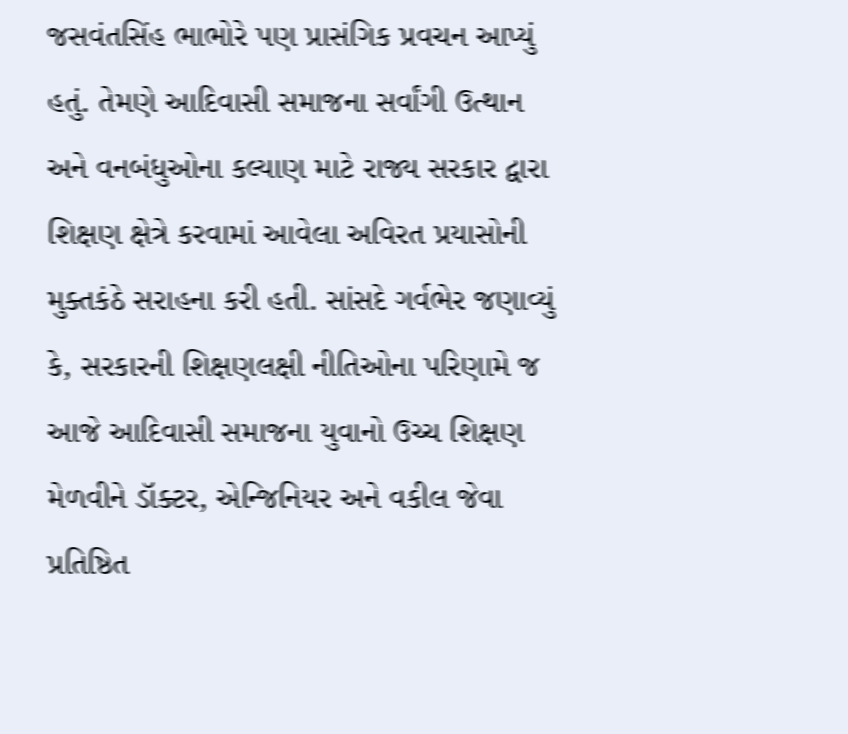જસવંતસિંહ ભાભોરે પણ પ્રાસંગિક પ્રવચન આપ્યું હતું. તેમણે આદિવાસી સમાજના સર્વાંગી ઉત્થાન અને વનબંધુઓના કલ્યાણ માટે રાજ્ય સરકાર દ્વારા શિક્ષણ ક્ષેત્રે કરવામાં આવેલા અવિરત પ્રયાસોની મુક્તકંઠે સરાહના કરી હતી. સાંસદે ગર્વભેર જણાવ્યું કે, સરકારની શિક્ષણલક્ષી નીતિઓના પરિણામે જ આજે આદિવાસી સમાજના યુવાનો ઉચ્ચ શિક્ષણ મેળવીને ડૉક્ટર, એન્જિનિયર અને વકીલ જેવા પ્રતિષ્ઠિત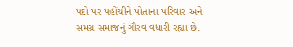પદો પર પહોંચીને પોતાના પરિવાર અને સમગ્ર સમાજનું ગૌરવ વધારી રહ્યા છે.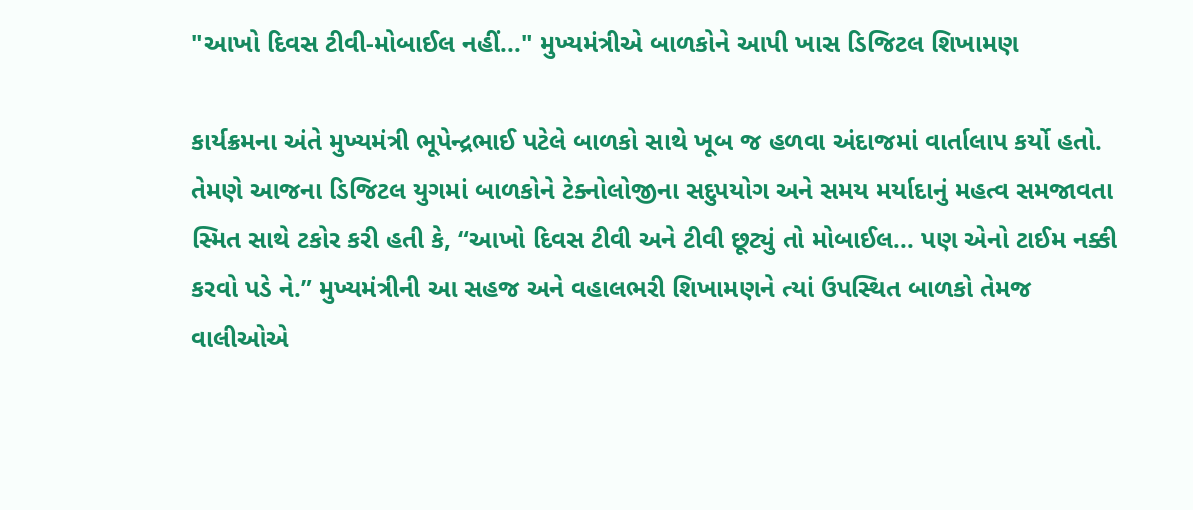"આખો દિવસ ટીવી-મોબાઈલ નહીં..." મુખ્યમંત્રીએ બાળકોને આપી ખાસ ડિજિટલ શિખામણ

કાર્યક્રમના અંતે મુખ્યમંત્રી ભૂપેન્દ્રભાઈ પટેલે બાળકો સાથે ખૂબ જ હળવા અંદાજમાં વાર્તાલાપ કર્યો હતો. તેમણે આજના ડિજિટલ યુગમાં બાળકોને ટેક્નોલોજીના સદુપયોગ અને સમય મર્યાદાનું મહત્વ સમજાવતા સ્મિત સાથે ટકોર કરી હતી કે, “આખો દિવસ ટીવી અને ટીવી છૂટ્યું તો મોબાઈલ... પણ એનો ટાઈમ નક્કી કરવો પડે ને.” મુખ્યમંત્રીની આ સહજ અને વહાલભરી શિખામણને ત્યાં ઉપસ્થિત બાળકો તેમજ વાલીઓએ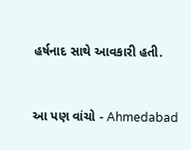હર્ષનાદ સાથે આવકારી હતી.


આ પણ વાંચો - Ahmedabad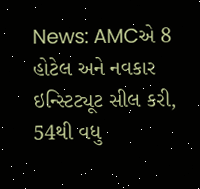News: AMCએ 8 હોટેલ અને નવકાર ઇન્સ્ટિટ્યૂટ સીલ કરી, 54થી વધુ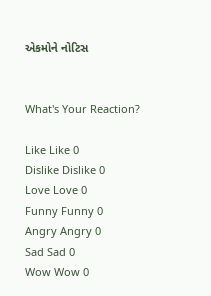એકમોને નોટિસ


What's Your Reaction?

Like Like 0
Dislike Dislike 0
Love Love 0
Funny Funny 0
Angry Angry 0
Sad Sad 0
Wow Wow 0